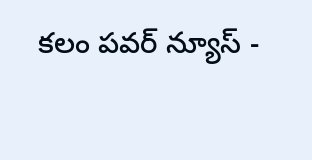కలం పవర్ న్యూస్ -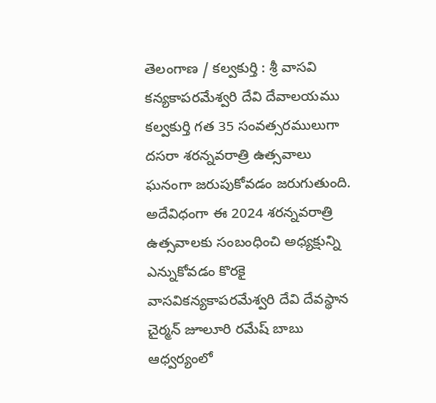తెలంగాణ / కల్వకుర్తి : శ్రీ వాసవి కన్యకాపరమేశ్వరి దేవి దేవాలయము కల్వకుర్తి గత 35 సంవత్సరములుగా దసరా శరన్నవరాత్రి ఉత్సవాలు ఘనంగా జరుపుకోవడం జరుగుతుంది. అదేవిధంగా ఈ 2024 శరన్నవరాత్రి ఉత్సవాలకు సంబంధించి అధ్యక్షున్ని ఎన్నుకోవడం కొరకై వాసవికన్యకాపరమేశ్వరి దేవి దేవస్థాన చైర్మన్ జూలూరి రమేష్ బాబు ఆధ్వర్యంలో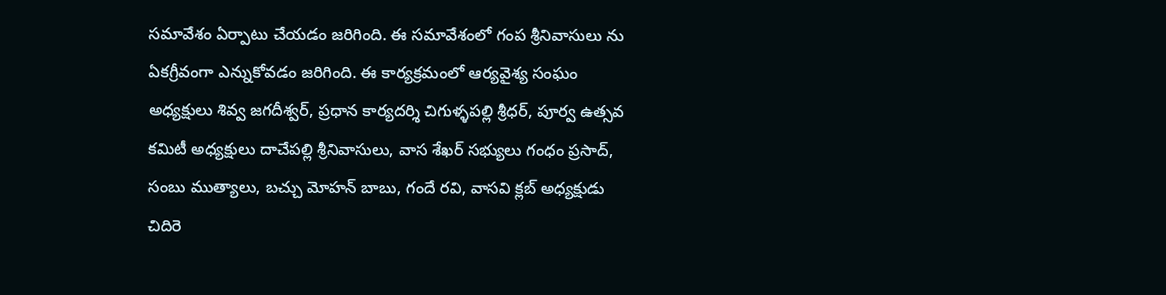సమావేశం ఏర్పాటు చేయడం జరిగింది. ఈ సమావేశంలో గంప శ్రీనివాసులు ను ఏకగ్రీవంగా ఎన్నుకోవడం జరిగింది. ఈ కార్యక్రమంలో ఆర్యవైశ్య సంఘం అధ్యక్షులు శివ్వ జగదీశ్వర్, ప్రధాన కార్యదర్శి చిగుళ్ళపల్లి శ్రీధర్, పూర్వ ఉత్సవ కమిటీ అధ్యక్షులు దాచేపల్లి శ్రీనివాసులు, వాస శేఖర్ సభ్యులు గంధం ప్రసాద్, సంబు ముత్యాలు, బచ్చు మోహన్ బాబు, గందే రవి, వాసవి క్లబ్ అధ్యక్షుడు చిదిరె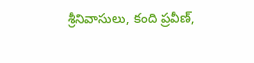శ్రీనివాసులు, కంది ప్రవీణ్,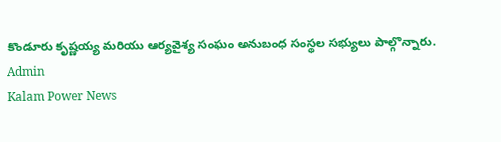కొండూరు కృష్ణయ్య మరియు ఆర్యవైశ్య సంఘం అనుబంధ సంస్థల సభ్యులు పాల్గొన్నారు.
Admin
Kalam Power News